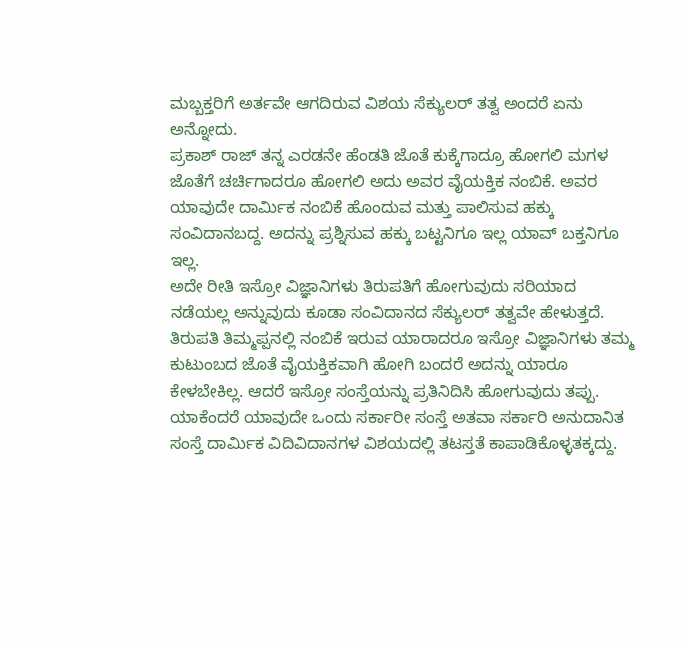ಮಬ್ಬಕ್ತರಿಗೆ ಅರ್ತವೇ ಆಗದಿರುವ ವಿಶಯ ಸೆಕ್ಯುಲರ್ ತತ್ವ ಅಂದರೆ ಏನು ಅನ್ನೋದು.
ಪ್ರಕಾಶ್ ರಾಜ್ ತನ್ನ ಎರಡನೇ ಹೆಂಡತಿ ಜೊತೆ ಕುಕ್ಕೆಗಾದ್ರೂ ಹೋಗಲಿ ಮಗಳ ಜೊತೆಗೆ ಚರ್ಚಿಗಾದರೂ ಹೋಗಲಿ ಅದು ಅವರ ವೈಯಕ್ತಿಕ ನಂಬಿಕೆ. ಅವರ ಯಾವುದೇ ದಾರ್ಮಿಕ ನಂಬಿಕೆ ಹೊಂದುವ ಮತ್ತು ಪಾಲಿಸುವ ಹಕ್ಕು ಸಂವಿದಾನಬದ್ದ. ಅದನ್ನು ಪ್ರಶ್ನಿಸುವ ಹಕ್ಕು ಬಟ್ಟನಿಗೂ ಇಲ್ಲ ಯಾವ್ ಬಕ್ತನಿಗೂ ಇಲ್ಲ.
ಅದೇ ರೀತಿ ಇಸ್ರೋ ವಿಜ್ಞಾನಿಗಳು ತಿರುಪತಿಗೆ ಹೋಗುವುದು ಸರಿಯಾದ ನಡೆಯಲ್ಲ ಅನ್ನುವುದು ಕೂಡಾ ಸಂವಿದಾನದ ಸೆಕ್ಯುಲರ್ ತತ್ವವೇ ಹೇಳುತ್ತದೆ. ತಿರುಪತಿ ತಿಮ್ಮಪ್ಪನಲ್ಲಿ ನಂಬಿಕೆ ಇರುವ ಯಾರಾದರೂ ಇಸ್ರೋ ವಿಜ್ಞಾನಿಗಳು ತಮ್ಮ ಕುಟುಂಬದ ಜೊತೆ ವೈಯಕ್ತಿಕವಾಗಿ ಹೋಗಿ ಬಂದರೆ ಅದನ್ನು ಯಾರೂ ಕೇಳಬೇಕಿಲ್ಲ. ಆದರೆ ಇಸ್ರೋ ಸಂಸ್ತೆಯನ್ನು ಪ್ರತಿನಿದಿಸಿ ಹೋಗುವುದು ತಪ್ಪು. ಯಾಕೆಂದರೆ ಯಾವುದೇ ಒಂದು ಸರ್ಕಾರೀ ಸಂಸ್ತೆ ಅತವಾ ಸರ್ಕಾರಿ ಅನುದಾನಿತ ಸಂಸ್ತೆ ದಾರ್ಮಿಕ ವಿದಿವಿದಾನಗಳ ವಿಶಯದಲ್ಲಿ ತಟಸ್ತತೆ ಕಾಪಾಡಿಕೊಳ್ಳತಕ್ಕದ್ದು.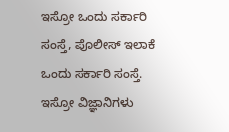ಇಸ್ರೋ ಒಂದು ಸರ್ಕಾರಿ ಸಂಸ್ತೆ, ಪೊಲೀಸ್ ಇಲಾಕೆ ಒಂದು ಸರ್ಕಾರಿ ಸಂಸ್ತೆ. ಇಸ್ರೋ ವಿಜ್ಞಾನಿಗಳು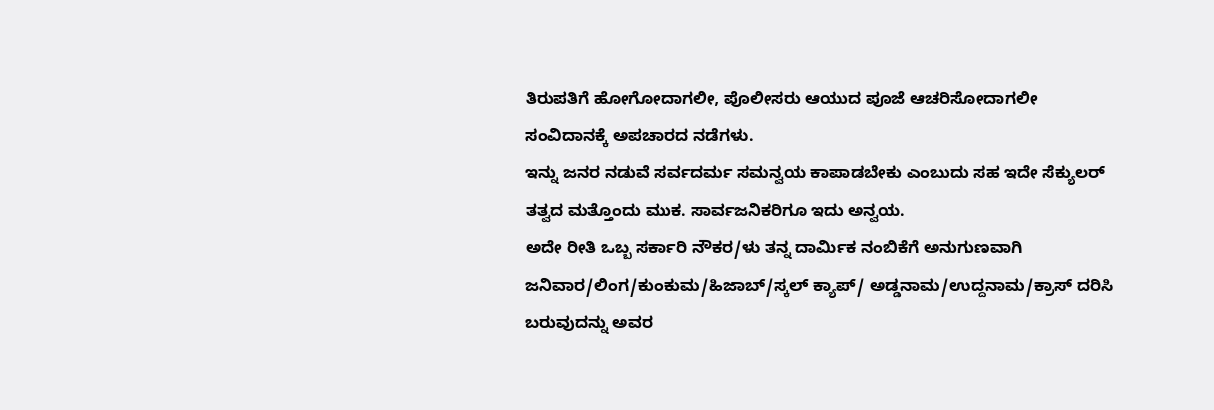ತಿರುಪತಿಗೆ ಹೋಗೋದಾಗಲೀ, ಪೊಲೀಸರು ಆಯುದ ಪೂಜೆ ಆಚರಿಸೋದಾಗಲೀ ಸಂವಿದಾನಕ್ಕೆ ಅಪಚಾರದ ನಡೆಗಳು.
ಇನ್ನು ಜನರ ನಡುವೆ ಸರ್ವದರ್ಮ ಸಮನ್ವಯ ಕಾಪಾಡಬೇಕು ಎಂಬುದು ಸಹ ಇದೇ ಸೆಕ್ಯುಲರ್ ತತ್ವದ ಮತ್ತೊಂದು ಮುಕ. ಸಾರ್ವಜನಿಕರಿಗೂ ಇದು ಅನ್ವಯ.
ಅದೇ ರೀತಿ ಒಬ್ಬ ಸರ್ಕಾರಿ ನೌಕರ/ಳು ತನ್ನ ದಾರ್ಮಿಕ ನಂಬಿಕೆಗೆ ಅನುಗುಣವಾಗಿ ಜನಿವಾರ/ಲಿಂಗ/ಕುಂಕುಮ/ಹಿಜಾಬ್/ಸ್ಕಲ್ ಕ್ಯಾಪ್/ ಅಡ್ಡನಾಮ/ಉದ್ದನಾಮ/ಕ್ರಾಸ್ ದರಿಸಿ ಬರುವುದನ್ನು ಅವರ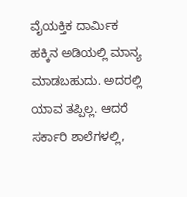ವೈಯಕ್ತಿಕ ದಾರ್ಮಿಕ ಹಕ್ಕಿನ ಅಡಿಯಲ್ಲಿ ಮಾನ್ಯ ಮಾಡಬಹುದು. ಅದರಲ್ಲಿ ಯಾವ ತಪ್ಪಿಲ್ಲ. ಆದರೆ ಸರ್ಕಾರಿ ಶಾಲೆಗಳಲ್ಲಿ,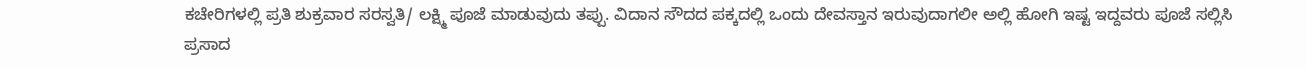ಕಚೇರಿಗಳಲ್ಲಿ ಪ್ರತಿ ಶುಕ್ರವಾರ ಸರಸ್ವತಿ/ ಲಕ್ಷ್ಮಿ ಪೂಜೆ ಮಾಡುವುದು ತಪ್ಪು. ವಿದಾನ ಸೌದದ ಪಕ್ಕದಲ್ಲಿ ಒಂದು ದೇವಸ್ತಾನ ಇರುವುದಾಗಲೀ ಅಲ್ಲಿ ಹೋಗಿ ಇಷ್ಟ ಇದ್ದವರು ಪೂಜೆ ಸಲ್ಲಿಸಿ ಪ್ರಸಾದ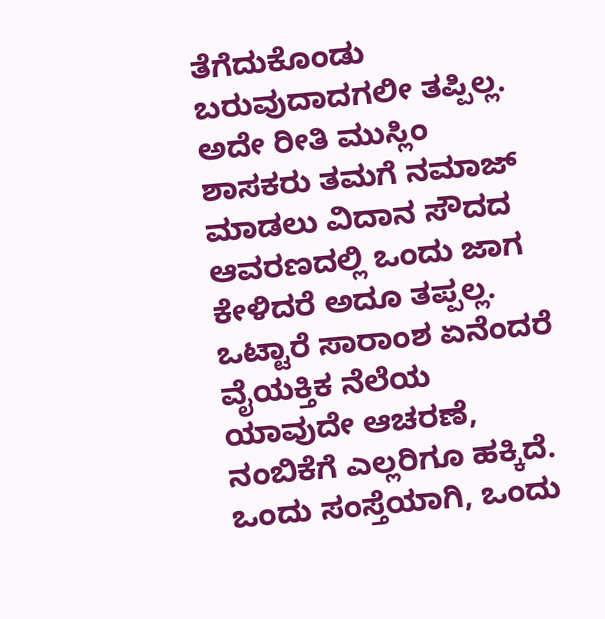ತೆಗೆದುಕೊಂಡು ಬರುವುದಾದಗಲೀ ತಪ್ಪಿಲ್ಲ. ಅದೇ ರೀತಿ ಮುಸ್ಲಿಂ ಶಾಸಕರು ತಮಗೆ ನಮಾಜ್ ಮಾಡಲು ವಿದಾನ ಸೌದದ ಆವರಣದಲ್ಲಿ ಒಂದು ಜಾಗ ಕೇಳಿದರೆ ಅದೂ ತಪ್ಪಲ್ಲ.
ಒಟ್ಟಾರೆ ಸಾರಾಂಶ ಏನೆಂದರೆ ವೈಯಕ್ತಿಕ ನೆಲೆಯ ಯಾವುದೇ ಆಚರಣೆ, ನಂಬಿಕೆಗೆ ಎಲ್ಲರಿಗೂ ಹಕ್ಕಿದೆ. ಒಂದು ಸಂಸ್ತೆಯಾಗಿ, ಒಂದು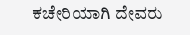ಕಚೇರಿಯಾಗಿ ದೇವರು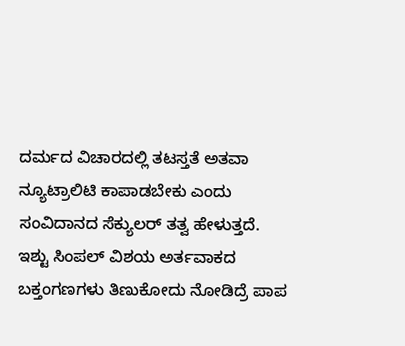ದರ್ಮದ ವಿಚಾರದಲ್ಲಿ ತಟಸ್ತತೆ ಅತವಾ ನ್ಯೂಟ್ರಾಲಿಟಿ ಕಾಪಾಡಬೇಕು ಎಂದು ಸಂವಿದಾನದ ಸೆಕ್ಯುಲರ್ ತತ್ವ ಹೇಳುತ್ತದೆ.
ಇಶ್ಟು ಸಿಂಪಲ್ ವಿಶಯ ಅರ್ತವಾಕದ ಬಕ್ತಂಗಣಗಳು ತಿಣುಕೋದು ನೋಡಿದ್ರೆ ಪಾಪ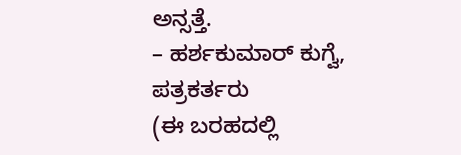ಅನ್ಸತ್ತೆ.
– ಹರ್ಶಕುಮಾರ್ ಕುಗ್ವೆ, ಪತ್ರಕರ್ತರು
(ಈ ಬರಹದಲ್ಲಿ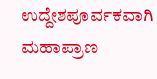ಉದ್ದೇಶಪೂರ್ವಕವಾಗಿ ಮಹಾಪ್ರಾಣ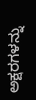ಅಕ್ಷರಗಳನ್ನು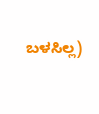ಬಳಸಿಲ್ಲ)